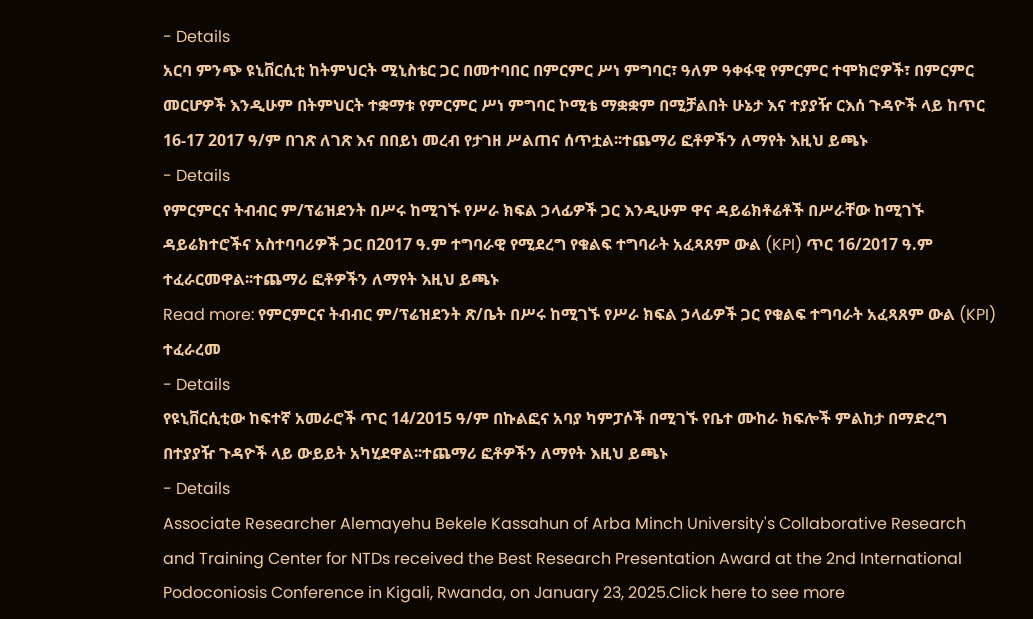- Details
አርባ ምንጭ ዩኒቨርሲቲ ከትምህርት ሚኒስቴር ጋር በመተባበር በምርምር ሥነ ምግባር፣ ዓለም ዓቀፋዊ የምርምር ተሞክሮዎች፣ በምርምር መርሆዎች እንዲሁም በትምህርት ተቋማቱ የምርምር ሥነ ምግባር ኮሚቴ ማቋቋም በሚቻልበት ሁኔታ እና ተያያዥ ርእሰ ጉዳዮች ላይ ከጥር 16-17 2017 ዓ/ም በገጽ ለገጽ እና በበይነ መረብ የታገዘ ሥልጠና ሰጥቷል፡፡ተጨማሪ ፎቶዎችን ለማየት እዚህ ይጫኑ
- Details
የምርምርና ትብብር ም/ፕሬዝደንት በሥሩ ከሚገኙ የሥራ ክፍል ኃላፊዎች ጋር እንዲሁም ዋና ዳይሬክቶሬቶች በሥራቸው ከሚገኙ ዳይሬክተሮችና አስተባባሪዎች ጋር በ2017 ዓ.ም ተግባራዊ የሚደረግ የቁልፍ ተግባራት አፈጻጸም ውል (KPI) ጥር 16/2017 ዓ.ም ተፈራርመዋል፡፡ተጨማሪ ፎቶዎችን ለማየት እዚህ ይጫኑ
Read more: የምርምርና ትብብር ም/ፕሬዝደንት ጽ/ቤት በሥሩ ከሚገኙ የሥራ ክፍል ኃላፊዎች ጋር የቁልፍ ተግባራት አፈጻጸም ውል (KPI) ተፈራረመ
- Details
የዩኒቨርሲቲው ከፍተኛ አመራሮች ጥር 14/2015 ዓ/ም በኩልፎና አባያ ካምፓሶች በሚገኙ የቤተ ሙከራ ክፍሎች ምልከታ በማድረግ በተያያዥ ጉዳዮች ላይ ውይይት አካሂደዋል፡፡ተጨማሪ ፎቶዎችን ለማየት እዚህ ይጫኑ
- Details
Associate Researcher Alemayehu Bekele Kassahun of Arba Minch University's Collaborative Research and Training Center for NTDs received the Best Research Presentation Award at the 2nd International Podoconiosis Conference in Kigali, Rwanda, on January 23, 2025.Click here to see more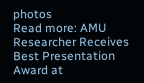photos
Read more: AMU Researcher Receives Best Presentation Award at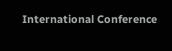International Conference